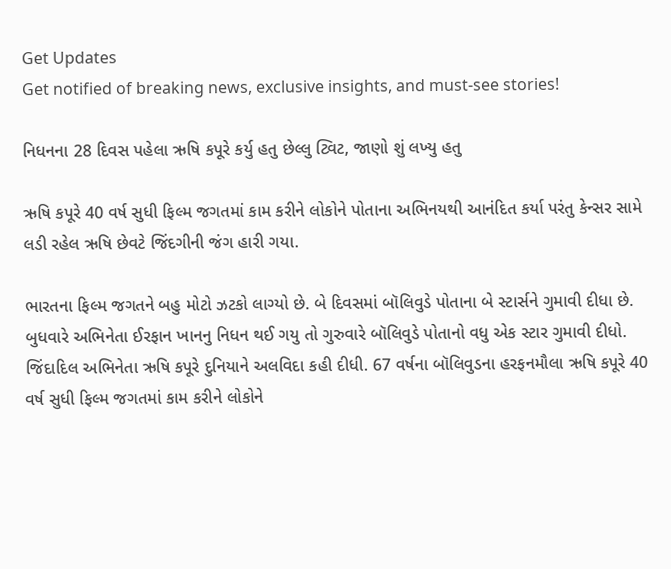Get Updates
Get notified of breaking news, exclusive insights, and must-see stories!

નિધનના 28 દિવસ પહેલા ઋષિ કપૂરે કર્યુ હતુ છેલ્લુ ટ્વિટ, જાણો શું લખ્યુ હતુ

ઋષિ કપૂરે 40 વર્ષ સુધી ફિલ્મ જગતમાં કામ કરીને લોકોને પોતાના અભિનયથી આનંદિત કર્યા પરંતુ કેન્સર સામે લડી રહેલ ઋષિ છેવટે જિંદગીની જંગ હારી ગયા.

ભારતના ફિલ્મ જગતને બહુ મોટો ઝટકો લાગ્યો છે. બે દિવસમાં બૉલિવુડે પોતાના બે સ્ટાર્સને ગુમાવી દીધા છે. બુધવારે અભિનેતા ઈરફાન ખાનનુ નિધન થઈ ગયુ તો ગુરુવારે બૉલિવુડે પોતાનો વધુ એક સ્ટાર ગુમાવી દીધો. જિંદાદિલ અભિનેતા ઋષિ કપૂરે દુનિયાને અલવિદા કહી દીધી. 67 વર્ષના બૉલિવુડના હરફનમૌલા ઋષિ કપૂરે 40 વર્ષ સુધી ફિલ્મ જગતમાં કામ કરીને લોકોને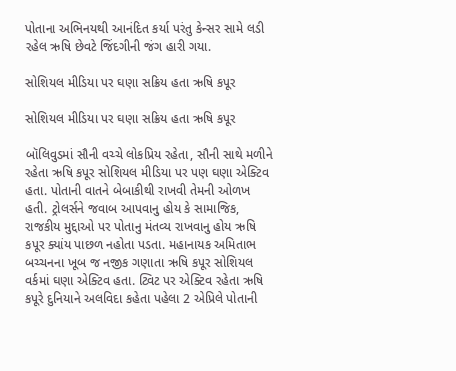પોતાના અભિનયથી આનંદિત કર્યા પરંતુ કેન્સર સામે લડી રહેલ ઋષિ છેવટે જિંદગીની જંગ હારી ગયા.

સોશિયલ મીડિયા પર ઘણા સક્રિય હતા ઋષિ કપૂર

સોશિયલ મીડિયા પર ઘણા સક્રિય હતા ઋષિ કપૂર

બૉલિવુડમાં સૌની વચ્ચે લોકપ્રિય રહેતા, સૌની સાથે મળીને રહેતા ઋષિ કપૂર સોશિયલ મીડિયા પર પણ ઘણા એક્ટિવ હતા. પોતાની વાતને બેબાકીથી રાખવી તેમની ઓળખ હતી. ટ્રોલર્સને જવાબ આપવાનુ હોય કે સામાજિક, રાજકીય મુદ્દાઓ પર પોતાનુ મંતવ્ય રાખવાનુ હોય ઋષિ કપૂર ક્યાંય પાછળ નહોતા પડતા. મહાનાયક અમિતાભ બચ્ચનના ખૂબ જ નજીક ગણાતા ઋષિ કપૂર સોશિયલ વર્કમાં ઘણા એક્ટિવ હતા. ટ્વિટ પર એક્ટિવ રહેતા ઋષિ કપૂરે દુનિયાને અલવિદા કહેતા પહેલા 2 એપ્રિલે પોતાની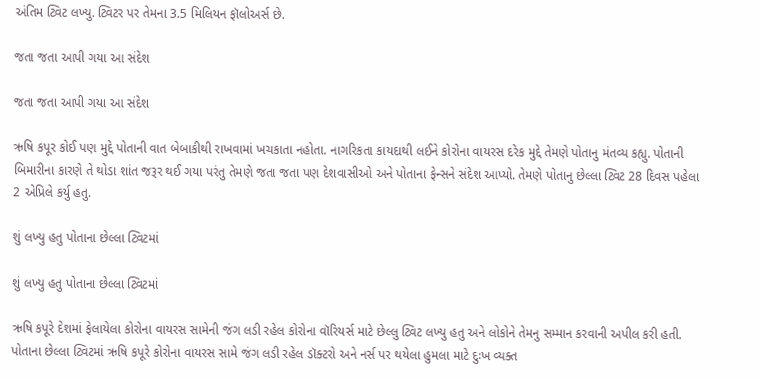અંતિમ ટ્વિટ લખ્યુ. ટ્વિટર પર તેમના 3.5 મિલિયન ફૉલોઅર્સ છે.

જતા જતા આપી ગયા આ સંદેશ

જતા જતા આપી ગયા આ સંદેશ

ઋષિ કપૂર કોઈ પણ મુદ્દે પોતાની વાત બેબાકીથી રાખવામાં ખચકાતા નહોતા. નાગરિકતા કાયદાથી લઈને કોરોના વાયરસ દરેક મુદ્દે તેમણે પોતાનુ મંતવ્ય કહ્યુ. પોતાની બિમારીના કારણે તે થોડા શાંત જરૂર થઈ ગયા પરંતુ તેમણે જતા જતા પણ દેશવાસીઓ અને પોતાના ફેન્સને સંદેશ આપ્યો. તેમણે પોતાનુ છેલ્લા ટ્વિટ 28 દિવસ પહેલા 2 એપ્રિલે કર્યુ હતુ.

શું લખ્યુ હતુ પોતાના છેલ્લા ટ્વિટમાં

શું લખ્યુ હતુ પોતાના છેલ્લા ટ્વિટમાં

ઋષિ કપૂરે દેશમાં ફેલાયેલા કોરોના વાયરસ સામેની જંગ લડી રહેલ કોરોના વૉરિયર્સ માટે છેલ્લુ ટ્વિટ લખ્યુ હતુ અને લોકોને તેમનુ સમ્માન કરવાની અપીલ કરી હતી. પોતાના છેલ્લા ટ્વિટમાં ઋષિ કપૂરે કોરોના વાયરસ સામે જંગ લડી રહેલ ડૉક્ટરો અને નર્સ પર થયેલા હુમલા માટે દુઃખ વ્યક્ત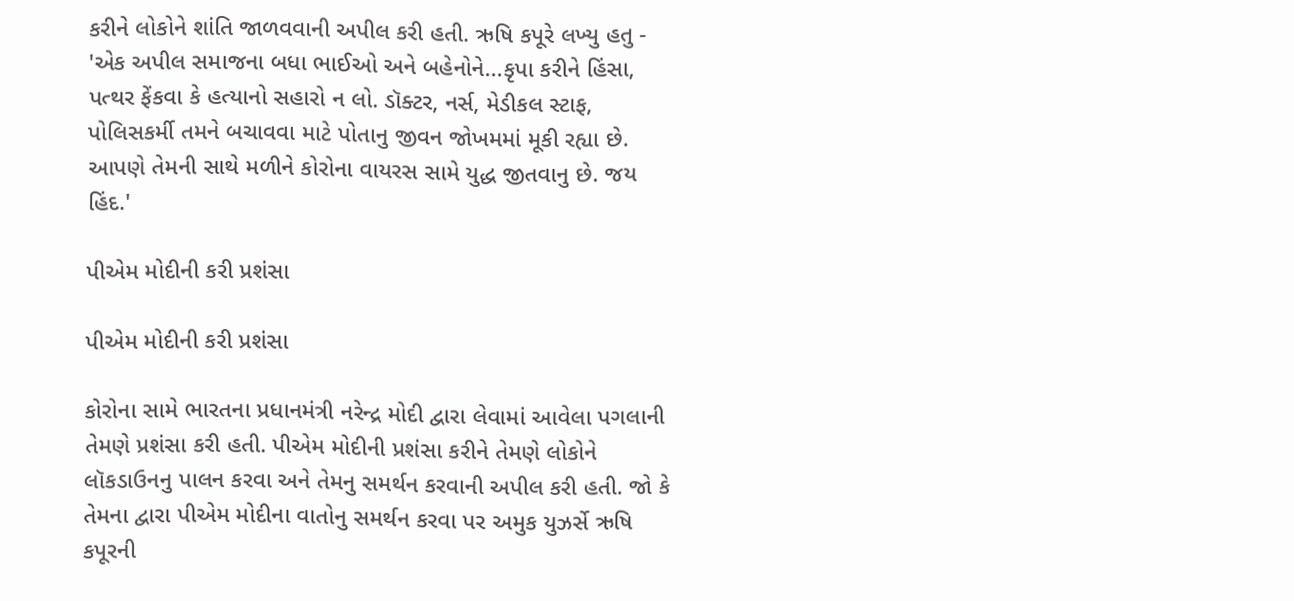કરીને લોકોને શાંતિ જાળવવાની અપીલ કરી હતી. ઋષિ કપૂરે લખ્યુ હતુ - 'એક અપીલ સમાજના બધા ભાઈઓ અને બહેનોને...કૃપા કરીને હિંસા, પત્થર ફેંકવા કે હત્યાનો સહારો ન લો. ડૉક્ટર, નર્સ, મેડીકલ સ્ટાફ, પોલિસકર્મી તમને બચાવવા માટે પોતાનુ જીવન જોખમમાં મૂકી રહ્યા છે. આપણે તેમની સાથે મળીને કોરોના વાયરસ સામે યુદ્ધ જીતવાનુ છે. જય હિંદ.'

પીએમ મોદીની કરી પ્રશંસા

પીએમ મોદીની કરી પ્રશંસા

કોરોના સામે ભારતના પ્રધાનમંત્રી નરેન્દ્ર મોદી દ્વારા લેવામાં આવેલા પગલાની તેમણે પ્રશંસા કરી હતી. પીએમ મોદીની પ્રશંસા કરીને તેમણે લોકોને લૉકડાઉનનુ પાલન કરવા અને તેમનુ સમર્થન કરવાની અપીલ કરી હતી. જો કે તેમના દ્વારા પીએમ મોદીના વાતોનુ સમર્થન કરવા પર અમુક યુઝર્સે ઋષિ કપૂરની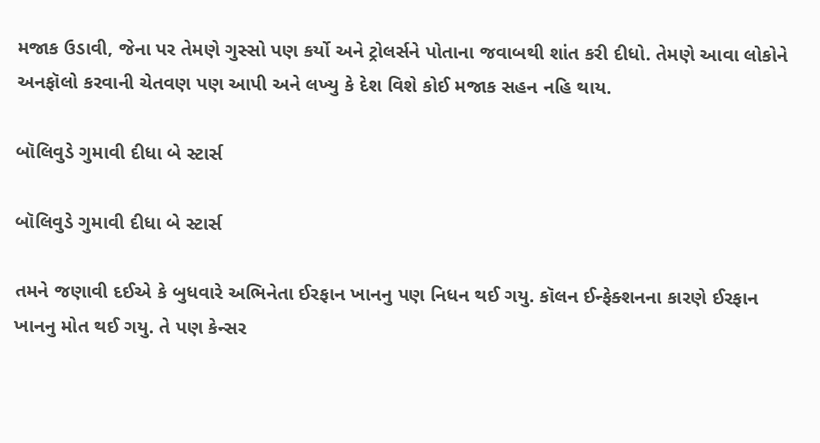મજાક ઉડાવી, જેના પર તેમણે ગુસ્સો પણ કર્યો અને ટ્રોલર્સને પોતાના જવાબથી શાંત કરી દીધો. તેમણે આવા લોકોને અનફૉલો કરવાની ચેતવણ પણ આપી અને લખ્યુ કે દેશ વિશે કોઈ મજાક સહન નહિ થાય.

બૉલિવુડે ગુમાવી દીધા બે સ્ટાર્સ

બૉલિવુડે ગુમાવી દીધા બે સ્ટાર્સ

તમને જણાવી દઈએ કે બુધવારે અભિનેતા ઈરફાન ખાનનુ પણ નિધન થઈ ગયુ. કૉલન ઈન્ફેક્શનના કારણે ઈરફાન ખાનનુ મોત થઈ ગયુ. તે પણ કેન્સર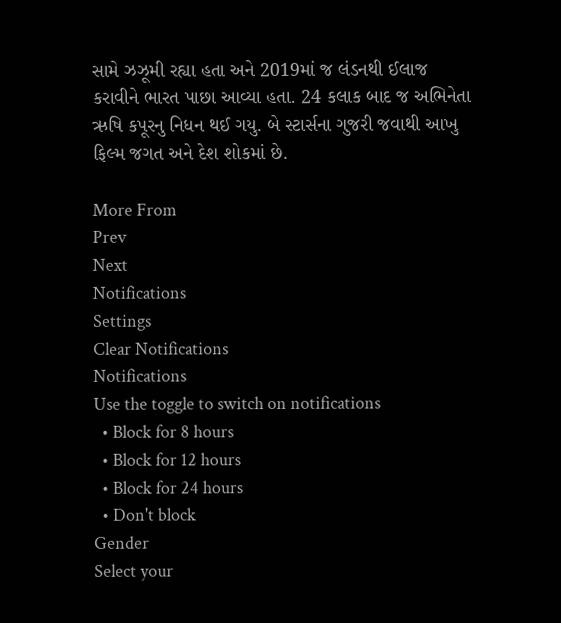સામે ઝઝૂમી રહ્યા હતા અને 2019માં જ લંડનથી ઈલાજ કરાવીને ભારત પાછા આવ્યા હતા. 24 કલાક બાદ જ અભિનેતા ઋષિ કપૂરનુ નિધન થઈ ગયુ. બે સ્ટાર્સના ગુજરી જવાથી આખુ ફિલ્મ જગત અને દેશ શોકમાં છે.

More From
Prev
Next
Notifications
Settings
Clear Notifications
Notifications
Use the toggle to switch on notifications
  • Block for 8 hours
  • Block for 12 hours
  • Block for 24 hours
  • Don't block
Gender
Select your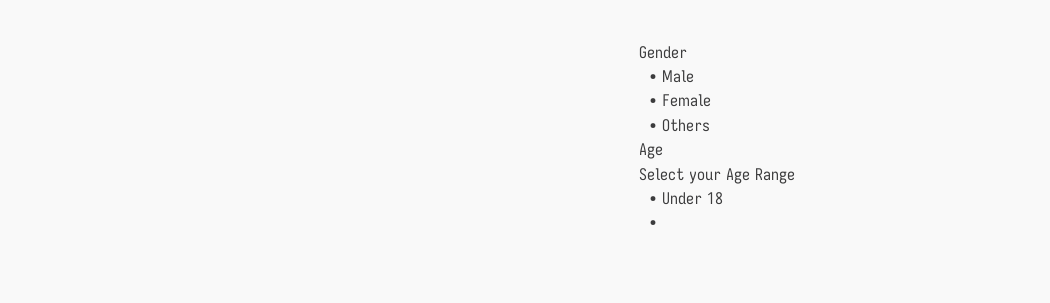Gender
  • Male
  • Female
  • Others
Age
Select your Age Range
  • Under 18
  •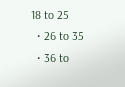18 to 25
  • 26 to 35
  • 36 to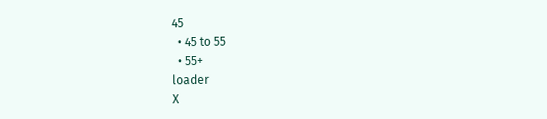45
  • 45 to 55
  • 55+
loader
X